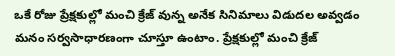ఒకే రోజు ప్రేక్షకుల్లో మంచి క్రేజ్ వున్న అనేక సినిమాలు విడుదల అవ్వడం మనం సర్వసాధారణంగా చూస్తూ ఉంటాం. ప్రేక్షకుల్లో మంచి క్రేజ్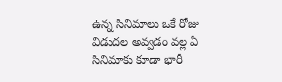ఉన్న సినిమాలు ఒకే రోజు విడుదల అవ్వడం వల్ల ఏ సినిమాకు కూడా భారీ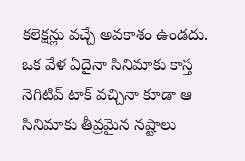కలెక్షన్లు వచ్చే అవకాశం ఉండదు. ఒక వేళ ఏదైనా సినిమాకు కాస్త నెగిటివ్ టాక్ వచ్చినా కూడా ఆ సినిమాకు తీవ్రమైన నష్టాలు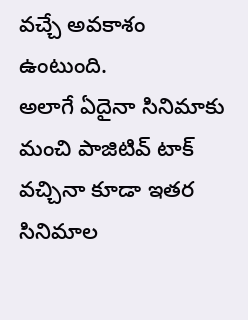వచ్చే అవకాశం ఉంటుంది.
అలాగే ఏదైనా సినిమాకు మంచి పాజిటివ్ టాక్ వచ్చినా కూడా ఇతర సినిమాల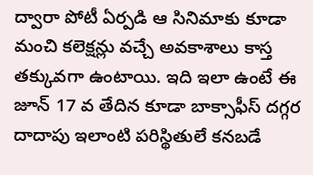ద్వారా పోటీ ఏర్పడి ఆ సినిమాకు కూడా మంచి కలెక్షన్లు వచ్చే అవకాశాలు కాస్త తక్కువగా ఉంటాయి. ఇది ఇలా ఉంటే ఈ
జూన్ 17 వ తేదిన కూడా బాక్సాఫీస్ దగ్గర దాదాపు ఇలాంటి పరిస్థితులే కనబడే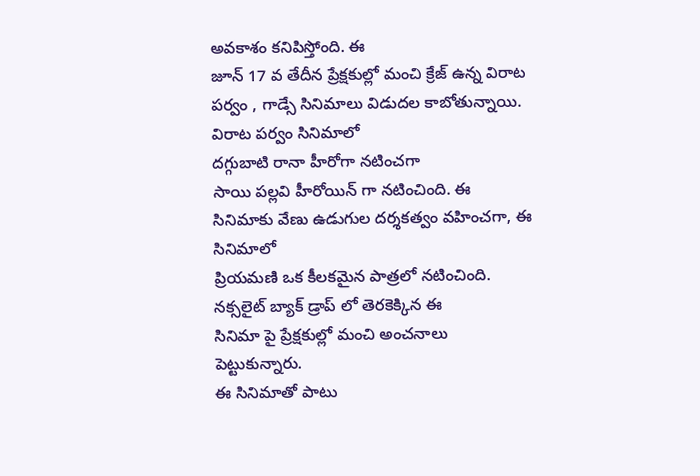అవకాశం కనిపిస్తోంది. ఈ
జూన్ 17 వ తేదీన ప్రేక్షకుల్లో మంచి క్రేజ్ ఉన్న విరాట పర్వం , గాడ్సే సినిమాలు విడుదల కాబోతున్నాయి. విరాట పర్వం సినిమాలో
దగ్గుబాటి రానా హీరోగా నటించగా
సాయి పల్లవి హీరోయిన్ గా నటించింది. ఈ సినిమాకు వేణు ఉడుగుల దర్శకత్వం వహించగా, ఈ సినిమాలో
ప్రియమణి ఒక కీలకమైన పాత్రలో నటించింది. నక్సలైట్ బ్యాక్ డ్రాప్ లో తెరకెక్కిన ఈ
సినిమా పై ప్రేక్షకుల్లో మంచి అంచనాలు పెట్టుకున్నారు.
ఈ సినిమాతో పాటు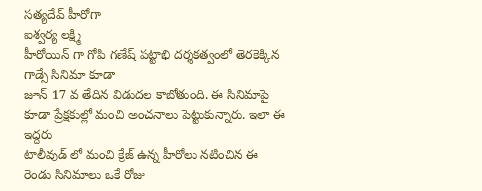సత్యదేవ్ హీరోగా
ఐశ్వర్య లక్ష్మి
హీరోయిన్ గా గోపి గణేష్ పట్టాభి దర్శకత్వంలో తెరకెక్కిన గాడ్సే సినిమా కూడా
జూన్ 17 వ తేదిన విడుదల కాబోతుంది. ఈ సినిమాపై కూడా ప్రేక్షకుల్లో మంచి అంచనాలు పెట్టుకున్నారు. ఇలా ఈ ఇద్దరు
టాలీవుడ్ లో మంచి క్రేజ్ ఉన్న హీరోలు నటించిన ఈ రెండు సినిమాలు ఒకే రోజు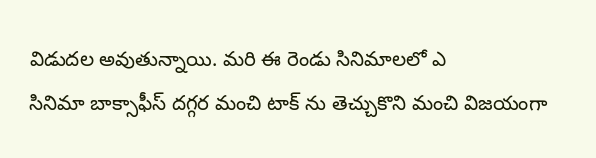విడుదల అవుతున్నాయి. మరి ఈ రెండు సినిమాలలో ఎ
సినిమా బాక్సాఫీస్ దగ్గర మంచి టాక్ ను తెచ్చుకొని మంచి విజయంగా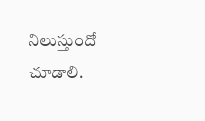నిలుస్తుందో చూడాలి.